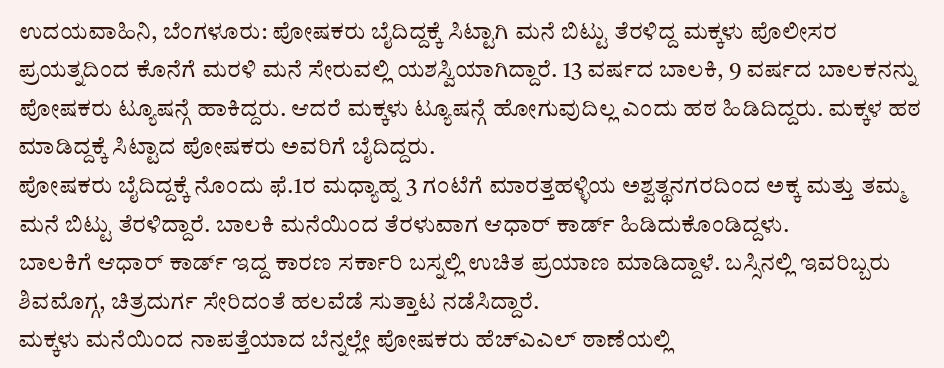ಉದಯವಾಹಿನಿ, ಬೆಂಗಳೂರು: ಪೋಷಕರು ಬೈದಿದ್ದಕ್ಕೆ ಸಿಟ್ಟಾಗಿ ಮನೆ ಬಿಟ್ಟು ತೆರಳಿದ್ದ ಮಕ್ಕಳು ಪೊಲೀಸರ ಪ್ರಯತ್ನದಿಂದ ಕೊನೆಗೆ ಮರಳಿ ಮನೆ ಸೇರುವಲ್ಲಿ ಯಶಸ್ವಿಯಾಗಿದ್ದಾರೆ. 13 ವರ್ಷದ ಬಾಲಕಿ, 9 ವರ್ಷದ ಬಾಲಕನನ್ನು ಪೋಷಕರು ಟ್ಯೂಷನ್ಗೆ ಹಾಕಿದ್ದರು. ಆದರೆ ಮಕ್ಕಳು ಟ್ಯೂಷನ್ಗೆ ಹೋಗುವುದಿಲ್ಲ ಎಂದು ಹಠ ಹಿಡಿದಿದ್ದರು. ಮಕ್ಕಳ ಹಠ ಮಾಡಿದ್ದಕ್ಕೆ ಸಿಟ್ಟಾದ ಪೋಷಕರು ಅವರಿಗೆ ಬೈದಿದ್ದರು.
ಪೋಷಕರು ಬೈದಿದ್ದಕ್ಕೆ ನೊಂದು ಫೆ.1ರ ಮಧ್ಯಾಹ್ನ 3 ಗಂಟೆಗೆ ಮಾರತ್ತಹಳ್ಳಿಯ ಅಶ್ವತ್ಥನಗರದಿಂದ ಅಕ್ಕ ಮತ್ತು ತಮ್ಮ ಮನೆ ಬಿಟ್ಟು ತೆರಳಿದ್ದಾರೆ. ಬಾಲಕಿ ಮನೆಯಿಂದ ತೆರಳುವಾಗ ಆಧಾರ್ ಕಾರ್ಡ್ ಹಿಡಿದುಕೊಂಡಿದ್ದಳು.
ಬಾಲಕಿಗೆ ಆಧಾರ್ ಕಾರ್ಡ್ ಇದ್ದ ಕಾರಣ ಸರ್ಕಾರಿ ಬಸ್ನಲ್ಲಿ ಉಚಿತ ಪ್ರಯಾಣ ಮಾಡಿದ್ದಾಳೆ. ಬಸ್ಸಿನಲ್ಲಿ ಇವರಿಬ್ಬರು ಶಿವಮೊಗ್ಗ, ಚಿತ್ರದುರ್ಗ ಸೇರಿದಂತೆ ಹಲವೆಡೆ ಸುತ್ತಾಟ ನಡೆಸಿದ್ದಾರೆ.
ಮಕ್ಕಳು ಮನೆಯಿಂದ ನಾಪತ್ತೆಯಾದ ಬೆನ್ನಲ್ಲೇ ಪೋಷಕರು ಹೆಚ್ಎಎಲ್ ಠಾಣೆಯಲ್ಲಿ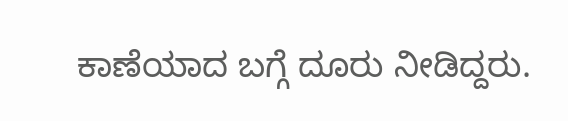ಕಾಣೆಯಾದ ಬಗ್ಗೆ ದೂರು ನೀಡಿದ್ದರು.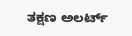ತಕ್ಷಣ ಅಲರ್ಟ್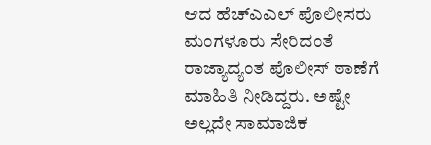ಆದ ಹೆಚ್ಎಎಲ್ ಪೊಲೀಸರು ಮಂಗಳೂರು ಸೇರಿದಂತೆ ರಾಜ್ಯಾದ್ಯಂತ ಪೊಲೀಸ್ ಠಾಣೆಗೆ ಮಾಹಿತಿ ನೀಡಿದ್ದರು. ಅಷ್ಟೇ ಅಲ್ಲದೇ ಸಾಮಾಜಿಕ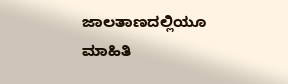ಜಾಲತಾಣದಲ್ಲಿಯೂ ಮಾಹಿತಿ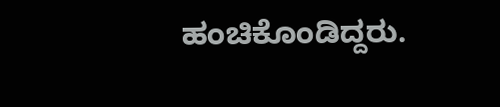ಹಂಚಿಕೊಂಡಿದ್ದರು.